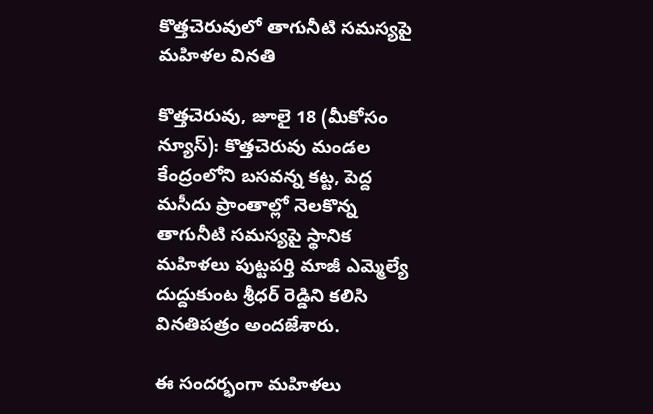కొత్తచెరువులో తాగునీటి సమస్యపై మహిళల వినతి

కొత్తచెరువు, జూలై 18 (మీకోసం న్యూస్): కొత్తచెరువు మండల కేంద్రంలోని బసవన్న కట్ట, పెద్ద మసీదు ప్రాంతాల్లో నెలకొన్న తాగునీటి సమస్యపై స్థానిక మహిళలు పుట్టపర్తి మాజీ ఎమ్మెల్యే దుద్దుకుంట శ్రీధర్ రెడ్డిని కలిసి వినతిపత్రం అందజేశారు.

ఈ సందర్భంగా మహిళలు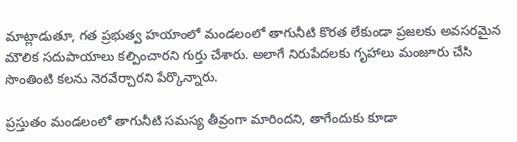మాట్లాడుతూ, గత ప్రభుత్వ హయాంలో మండలంలో తాగునీటి కొరత లేకుండా ప్రజలకు అవసరమైన మౌలిక సదుపాయాలు కల్పించారని గుర్తు చేశారు. అలాగే నిరుపేదలకు గృహాలు మంజూరు చేసి సొంతింటి కలను నెరవేర్చారని పేర్కొన్నారు.

ప్రస్తుతం మండలంలో తాగునీటి సమస్య తీవ్రంగా మారిందని, తాగేందుకు కూడా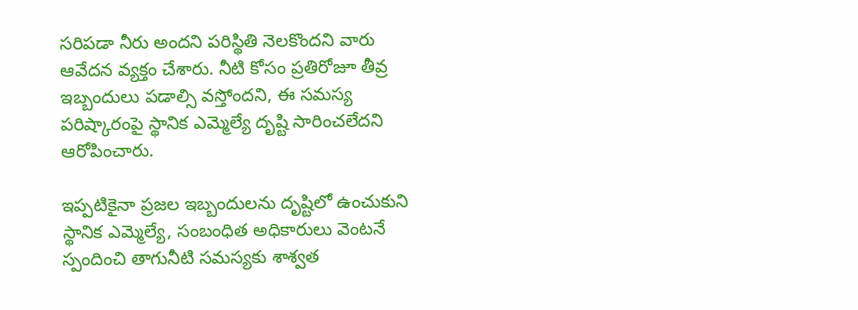సరిపడా నీరు అందని పరిస్థితి నెలకొందని వారు ఆవేదన వ్యక్తం చేశారు. నీటి కోసం ప్రతిరోజూ తీవ్ర ఇబ్బందులు పడాల్సి వస్తోందని, ఈ సమస్య పరిష్కారంపై స్థానిక ఎమ్మెల్యే దృష్టి సారించలేదని ఆరోపించారు.

ఇప్పటికైనా ప్రజల ఇబ్బందులను దృష్టిలో ఉంచుకుని స్థానిక ఎమ్మెల్యే, సంబంధిత అధికారులు వెంటనే స్పందించి తాగునీటి సమస్యకు శాశ్వత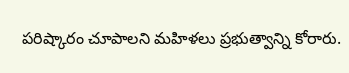పరిష్కారం చూపాలని మహిళలు ప్రభుత్వాన్ని కోరారు.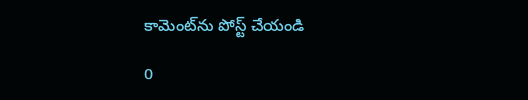కామెంట్‌ను పోస్ట్ చేయండి

0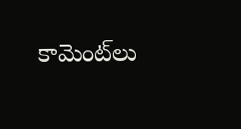కామెంట్‌లు